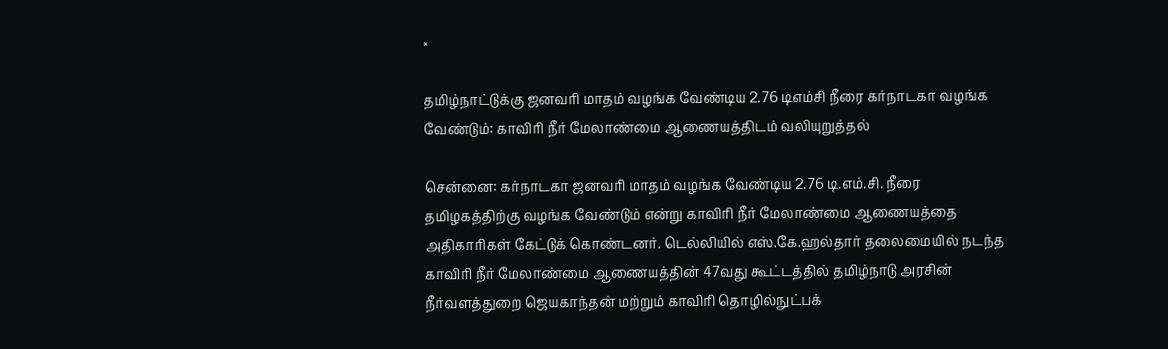×

தமிழ்நாட்டுக்கு ஜனவரி மாதம் வழங்க வேண்டிய 2.76 டிஎம்சி நீரை கர்நாடகா வழங்க வேண்டும்: காவிரி நீர் மேலாண்மை ஆணையத்திடம் வலியுறுத்தல்

சென்னை: கர்நாடகா ஜனவரி மாதம் வழங்க வேண்டிய 2.76 டி.எம்.சி. நீரை தமிழகத்திற்கு வழங்க வேண்டும் என்று காவிரி நீர் மேலாண்மை ஆணையத்தை அதிகாரிகள் கேட்டுக் கொண்டனர். டெல்லியில் எஸ்.கே.ஹல்தார் தலைமையில் நடந்த காவிரி நீர் மேலாண்மை ஆணையத்தின் 47வது கூட்டத்தில் தமிழ்நாடு அரசின் நீர்வளத்துறை ஜெயகாந்தன் மற்றும் காவிரி தொழில்நுட்பக்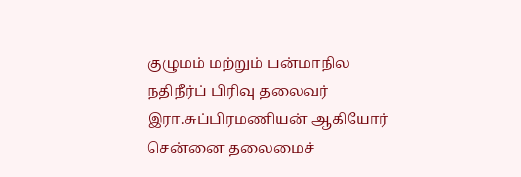குழுமம் மற்றும் பன்மாநில நதிநீர்ப் பிரிவு தலைவர் இரா.சுப்பிரமணியன் ஆகியோர் சென்னை தலைமைச்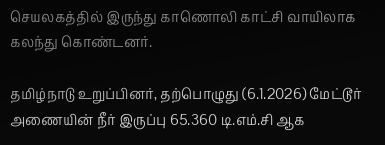செயலகத்தில் இருந்து காணொலி காட்சி வாயிலாக கலந்து கொண்டனர்.

தமிழ்நாடு உறுப்பினர், தற்பொழுது (6.1.2026) மேட்டூர் அணையின் நீர் இருப்பு 65.360 டி.எம்.சி ஆக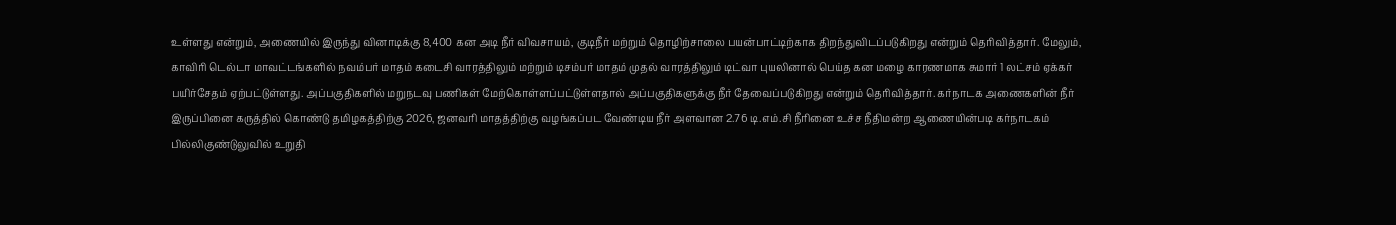உள்ளது என்றும், அணையில் இருந்து வினாடிக்கு 8,400 கன அடி நீர் விவசாயம், குடிநீர் மற்றும் தொழிற்சாலை பயன்பாட்டிற்காக திறந்துவிடப்படுகிறது என்றும் தெரிவித்தார். மேலும், காவிரி டெல்டா மாவட்டங்களில் நவம்பர் மாதம் கடைசி வாரத்திலும் மற்றும் டிசம்பர் மாதம் முதல் வாரத்திலும் டிட்வா புயலினால் பெய்த கன மழை காரணமாக சுமார் 1 லட்சம் ஏக்கர் பயிர்சேதம் ஏற்பட்டுள்ளது. அப்பகுதிகளில் மறுநடவு பணிகள் மேற்கொள்ளப்பட்டுள்ளதால் அப்பகுதிகளுக்கு நீர் தேவைப்படுகிறது என்றும் தெரிவித்தார். கர்நாடக அணைகளின் நீர் இருப்பினை கருத்தில் கொண்டு தமிழகத்திற்கு 2026, ஜனவரி மாதத்திற்கு வழங்கப்பட வேண்டிய நீர் அளவான 2.76 டி.எம்.சி நீரினை உச்ச நீதிமன்ற ஆணையின்படி கர்நாடகம் பில்லிகுண்டுலுவில் உறுதி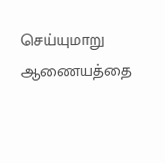செய்யுமாறு ஆணையத்தை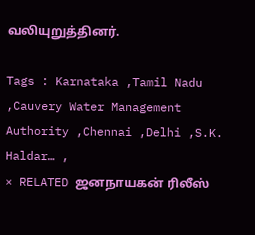வலியுறுத்தினர்.

Tags : Karnataka ,Tamil Nadu ,Cauvery Water Management Authority ,Chennai ,Delhi ,S.K. Haldar… ,
× RELATED ஜனநாயகன் ரிலீஸ்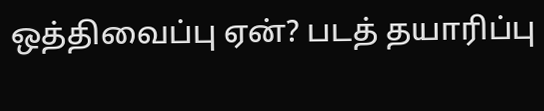ஒத்திவைப்பு ஏன்? படத் தயாரிப்பு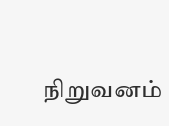நிறுவனம்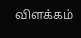விளக்கம்